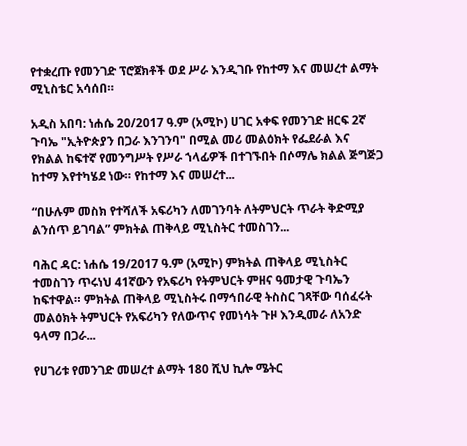የተቋረጡ የመንገድ ፕሮጀክቶች ወደ ሥራ እንዲገቡ የከተማ እና መሠረተ ልማት ሚኒስቴር አሳሰበ።

አዲስ አበባ: ነሐሴ 20/2017 ዓ.ም (አሚኮ) ሀገር አቀፍ የመንገድ ዘርፍ 2ኛ ጉባኤ "ኢትዮጵያን በጋራ እንገንባ" በሚል መሪ መልዕክት የፌደራል እና የክልል ከፍተኛ የመንግሥት የሥራ ኀላፊዎች በተገኙበት በሶማሌ ክልል ጅግጅጋ ከተማ እየተካሄደ ነው። የከተማ እና መሠረተ...

“በሁሉም መስክ የተሻለች አፍሪካን ለመገንባት ለትምህርት ጥራት ቅድሚያ ልንሰጥ ይገባል” ምክትል ጠቅላይ ሚኒስትር ተመስገን...

ባሕር ዳር: ነሐሴ 19/2017 ዓ.ም (አሚኮ) ምክትል ጠቅላይ ሚኒስትር ተመስገን ጥሩነህ 41ኛውን የአፍሪካ የትምህርት ምዘና ዓመታዊ ጉባኤን ከፍተዋል። ምክትል ጠቅላይ ሚኒስትሩ በማኅበራዊ ትስስር ገጻቸው ባሰፈሩት መልዕክት ትምህርት የአፍሪካን የለውጥና የመነሳት ጉዞ እንዲመራ ለአንድ ዓላማ በጋራ...

የሀገሪቱ የመንገድ መሠረተ ልማት 180 ሺህ ኪሎ ሜትር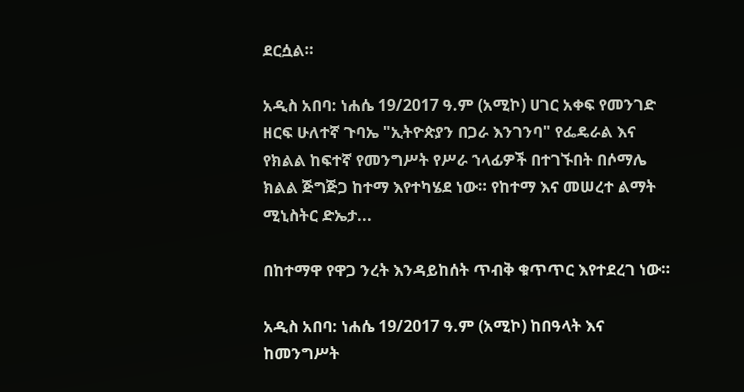ደርሷል።

አዲስ አበባ: ነሐሴ 19/2017 ዓ.ም (አሚኮ) ሀገር አቀፍ የመንገድ ዘርፍ ሁለተኛ ጉባኤ "ኢትዮጵያን በጋራ እንገንባ" የፌዴራል እና የክልል ከፍተኛ የመንግሥት የሥራ ኀላፊዎች በተገኙበት በሶማሌ ክልል ጅግጅጋ ከተማ እየተካሄደ ነው። የከተማ እና መሠረተ ልማት ሚኒስትር ድኤታ...

በከተማዋ የዋጋ ንረት እንዳይከሰት ጥብቅ ቁጥጥር እየተደረገ ነው።

አዲስ አበባ: ነሐሴ 19/2017 ዓ.ም (አሚኮ) ከበዓላት እና ከመንግሥት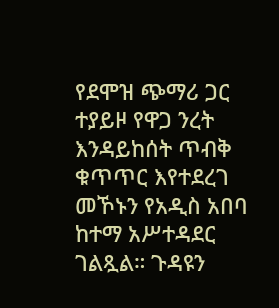የደሞዝ ጭማሪ ጋር ተያይዞ የዋጋ ንረት እንዳይከሰት ጥብቅ ቁጥጥር እየተደረገ መኾኑን የአዲስ አበባ ከተማ አሥተዳደር ገልጿል። ጉዳዩን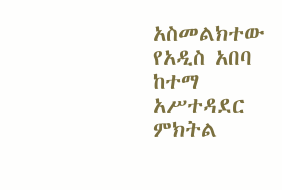አስመልክተው የአዲስ አበባ ከተማ አሥተዳደር ምክትል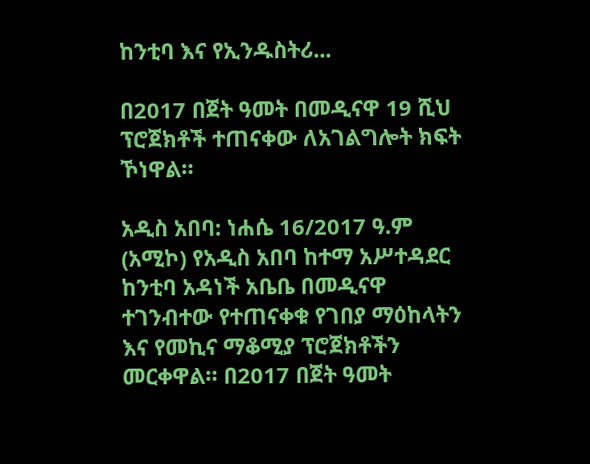ከንቲባ እና የኢንዱስትሪ...

በ2017 በጀት ዓመት በመዲናዋ 19 ሺህ ፕሮጀክቶች ተጠናቀው ለአገልግሎት ክፍት ኾነዋል።

አዲስ አበባ: ነሐሴ 16/2017 ዓ.ም (አሚኮ) የአዲስ አበባ ከተማ አሥተዳደር ከንቲባ አዳነች አቤቤ በመዲናዋ ተገንብተው የተጠናቀቁ የገበያ ማዕከላትን እና የመኪና ማቆሚያ ፕሮጀክቶችን መርቀዋል። በ2017 በጀት ዓመት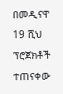በመዲናዋ 19 ሺህ ፕሮጀክቶች ተጠናቀው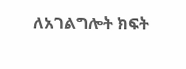ለአገልግሎት ክፍት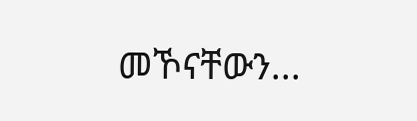መኾናቸውን...